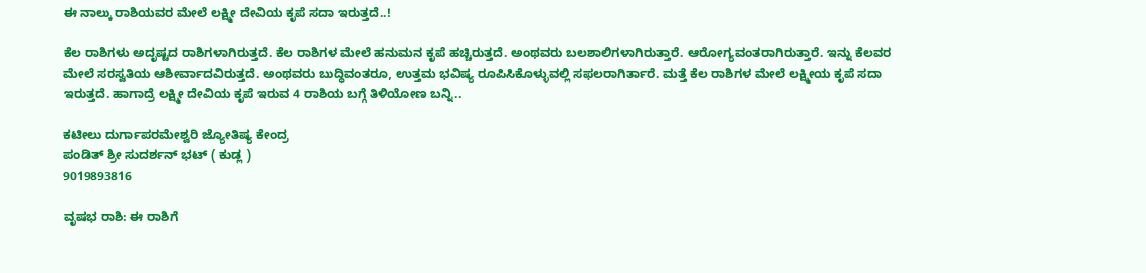ಈ ನಾಲ್ಕು ರಾಶಿಯವರ ಮೇಲೆ ಲಕ್ಷ್ಮೀ ದೇವಿಯ ಕೃಪೆ ಸದಾ ಇರುತ್ತದೆ..!

ಕೆಲ ರಾಶಿಗಳು ಅದೃಷ್ಟದ ರಾಶಿಗಳಾಗಿರುತ್ತದೆ. ಕೆಲ ರಾಶಿಗಳ ಮೇಲೆ ಹನುಮನ ಕೃಪೆ ಹಚ್ಚಿರುತ್ತದೆ. ಅಂಥವರು ಬಲಶಾಲಿಗಳಾಗಿರುತ್ತಾರೆ. ಆರೋಗ್ಯವಂತರಾಗಿರುತ್ತಾರೆ. ಇನ್ನು ಕೆಲವರ ಮೇಲೆ ಸರಸ್ವತಿಯ ಆಶೀರ್ವಾದವಿರುತ್ತದೆ. ಅಂಥವರು ಬುದ್ಧಿವಂತರೂ, ಉತ್ತಮ ಭವಿಷ್ಯ ರೂಪಿಸಿಕೊಳ್ಳುವಲ್ಲಿ ಸಫಲರಾಗಿರ್ತಾರೆ. ಮತ್ತೆ ಕೆಲ ರಾಶಿಗಳ ಮೇಲೆ ಲಕ್ಷ್ಮೀಯ ಕೃಪೆ ಸದಾ ಇರುತ್ತದೆ. ಹಾಗಾದ್ರೆ ಲಕ್ಷ್ಮೀ ದೇವಿಯ ಕೃಪೆ ಇರುವ 4 ರಾಶಿಯ ಬಗ್ಗೆ ತಿಳಿಯೋಣ ಬನ್ನಿ..

ಕಟೀಲು ದುರ್ಗಾಪರಮೇಶ್ವರಿ ಜ್ಯೋತಿಷ್ಯ ಕೇಂದ್ರ
ಪಂಡಿತ್ ಶ್ರೀ ಸುದರ್ಶನ್ ಭಟ್ ( ಕುಡ್ಲ )
9019893816

ವೃಷಭ ರಾಶಿ: ಈ ರಾಶಿಗೆ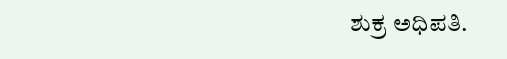ಶುಕ್ರ ಅಧಿಪತಿ.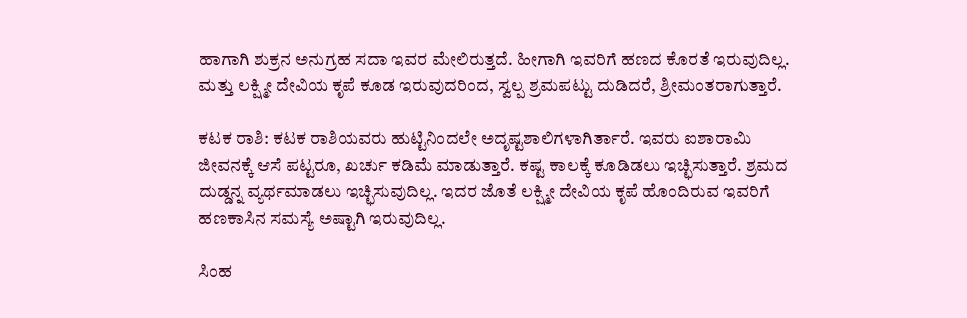ಹಾಗಾಗಿ ಶುಕ್ರನ ಅನುಗ್ರಹ ಸದಾ ಇವರ ಮೇಲಿರುತ್ತದೆ. ಹೀಗಾಗಿ ಇವರಿಗೆ ಹಣದ ಕೊರತೆ ಇರುವುದಿಲ್ಲ. ಮತ್ತು ಲಕ್ಷ್ಮೀ ದೇವಿಯ ಕೃಪೆ ಕೂಡ ಇರುವುದರಿಂದ, ಸ್ವಲ್ಪ ಶ್ರಮಪಟ್ಟು ದುಡಿದರೆ, ಶ್ರೀಮಂತರಾಗುತ್ತಾರೆ.

ಕಟಕ ರಾಶಿ: ಕಟಕ ರಾಶಿಯವರು ಹುಟ್ಟಿನಿಂದಲೇ ಅದೃಷ್ಟಶಾಲಿಗಳಾಗಿರ್ತಾರೆ. ಇವರು ಐಶಾರಾಮಿ ಜೀವನಕ್ಕೆ ಆಸೆ ಪಟ್ಟರೂ, ಖರ್ಚು ಕಡಿಮೆ ಮಾಡುತ್ತಾರೆ. ಕಷ್ಟ ಕಾಲಕ್ಕೆ ಕೂಡಿಡಲು ಇಚ್ಛಿಸುತ್ತಾರೆ. ಶ್ರಮದ ದುಡ್ಡನ್ನ ವ್ಯರ್ಥಮಾಡಲು ಇಚ್ಛಿಸುವುದಿಲ್ಲ. ಇದರ ಜೊತೆ ಲಕ್ಷ್ಮೀ ದೇವಿಯ ಕೃಪೆ ಹೊಂದಿರುವ ಇವರಿಗೆ ಹಣಕಾಸಿನ ಸಮಸ್ಯೆ ಅಷ್ಟಾಗಿ ಇರುವುದಿಲ್ಲ.

ಸಿಂಹ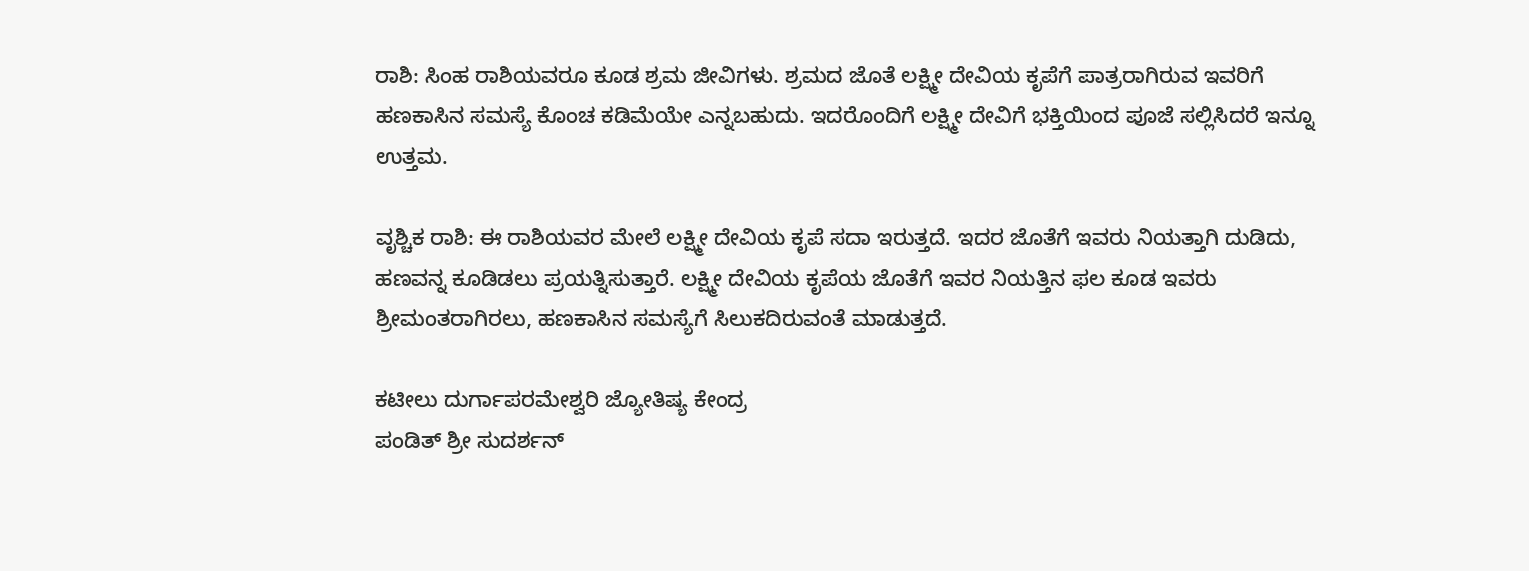ರಾಶಿ: ಸಿಂಹ ರಾಶಿಯವರೂ ಕೂಡ ಶ್ರಮ ಜೀವಿಗಳು. ಶ್ರಮದ ಜೊತೆ ಲಕ್ಷ್ಮೀ ದೇವಿಯ ಕೃಪೆಗೆ ಪಾತ್ರರಾಗಿರುವ ಇವರಿಗೆ ಹಣಕಾಸಿನ ಸಮಸ್ಯೆ ಕೊಂಚ ಕಡಿಮೆಯೇ ಎನ್ನಬಹುದು. ಇದರೊಂದಿಗೆ ಲಕ್ಷ್ಮೀ ದೇವಿಗೆ ಭಕ್ತಿಯಿಂದ ಪೂಜೆ ಸಲ್ಲಿಸಿದರೆ ಇನ್ನೂ ಉತ್ತಮ.

ವೃಶ್ಚಿಕ ರಾಶಿ: ಈ ರಾಶಿಯವರ ಮೇಲೆ ಲಕ್ಷ್ಮೀ ದೇವಿಯ ಕೃಪೆ ಸದಾ ಇರುತ್ತದೆ. ಇದರ ಜೊತೆಗೆ ಇವರು ನಿಯತ್ತಾಗಿ ದುಡಿದು, ಹಣವನ್ನ ಕೂಡಿಡಲು ಪ್ರಯತ್ನಿಸುತ್ತಾರೆ. ಲಕ್ಷ್ಮೀ ದೇವಿಯ ಕೃಪೆಯ ಜೊತೆಗೆ ಇವರ ನಿಯತ್ತಿನ ಫಲ ಕೂಡ ಇವರು ಶ್ರೀಮಂತರಾಗಿರಲು, ಹಣಕಾಸಿನ ಸಮಸ್ಯೆಗೆ ಸಿಲುಕದಿರುವಂತೆ ಮಾಡುತ್ತದೆ.

ಕಟೀಲು ದುರ್ಗಾಪರಮೇಶ್ವರಿ ಜ್ಯೋತಿಷ್ಯ ಕೇಂದ್ರ
ಪಂಡಿತ್ ಶ್ರೀ ಸುದರ್ಶನ್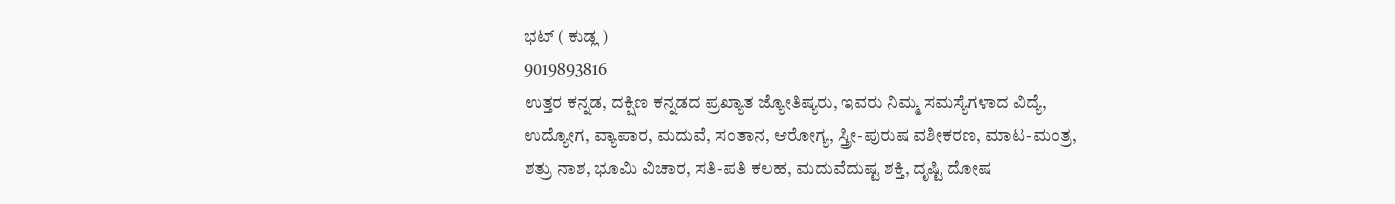ಭಟ್ ( ಕುಡ್ಲ )
9019893816
ಉತ್ತರ ಕನ್ನಡ, ದಕ್ಷಿಣ ಕನ್ನಡದ ಪ್ರಖ್ಯಾತ ಜ್ಯೋತಿಷ್ಯರು, ಇವರು ನಿಮ್ಮ ಸಮಸ್ಯೆಗಳಾದ ವಿದ್ಯೆ,
ಉದ್ಯೋಗ, ವ್ಯಾಪಾರ, ಮದುವೆ, ಸಂತಾನ, ಆರೋಗ್ಯ, ಸ್ತ್ರೀ-ಪುರುಷ ವಶೀಕರಣ, ಮಾಟ-ಮಂತ್ರ,
ಶತ್ರು ನಾಶ, ಭೂಮಿ ವಿಚಾರ, ಸತಿ-ಪತಿ ಕಲಹ, ಮದುವೆದುಷ್ಟ ಶಕ್ತಿ, ದೃಷ್ಟಿ ದೋಷ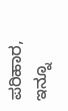ಪರಿಹಾರ,
ಇನ್ನೂ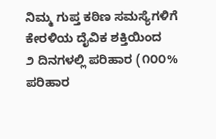ನಿಮ್ಮ ಗುಪ್ತ ಕಠಿಣ ಸಮಸ್ಯೆಗಳಿಗೆ ಕೇರಳಿಯ ದೈವಿಕ ಶಕ್ತಿಯಿಂದ
೨ ದಿನಗಳಲ್ಲಿ ಪರಿಹಾರ (೧೦೦% ಪರಿಹಾರ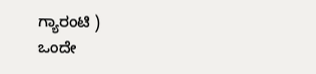ಗ್ಯಾರಂಟಿ )
ಒಂದೇ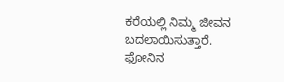ಕರೆಯಲ್ಲಿ ನಿಮ್ಮ ಜೀವನ ಬದಲಾಯಿಸುತ್ತಾರೆ.
ಫೋನಿನ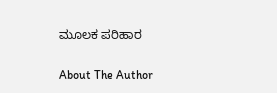ಮೂಲಕ ಪರಿಹಾರ

About The Author